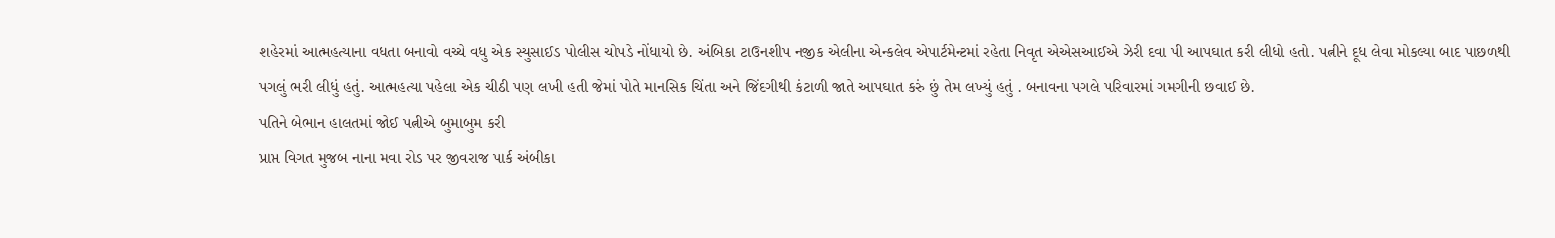શહેરમાં આત્મહત્યાના વધતા બનાવો વચ્ચે વધુ એક સ્યુસાઈડ પોલીસ ચોપડે નોંધાયો છે. અંબિકા ટાઉનશીપ નજીક એલીના એન્કલેવ એપાર્ટમેન્ટમાં રહેતા નિવૃત એએસઆઈએ ઝેરી દવા પી આપઘાત કરી લીધો હતો. પત્નીને દૂધ લેવા મોકલ્યા બાદ પાછળથી પગલું ભરી લીધું હતું. આત્મહત્યા પહેલા એક ચીઠી પણ લખી હતી જેમાં પોતે માનસિક ચિંતા અને જિંદગીથી કંટાળી જાતે આપઘાત કરું છું તેમ લખ્યું હતું . બનાવના પગલે પરિવારમાં ગમગીની છવાઈ છે.
પતિને બેભાન હાલતમાં જોઈ પત્નીએ બુમાબુમ કરી
પ્રાપ્ત વિગત મુજબ નાના મવા રોડ પર જીવરાજ પાર્ક અંબીકા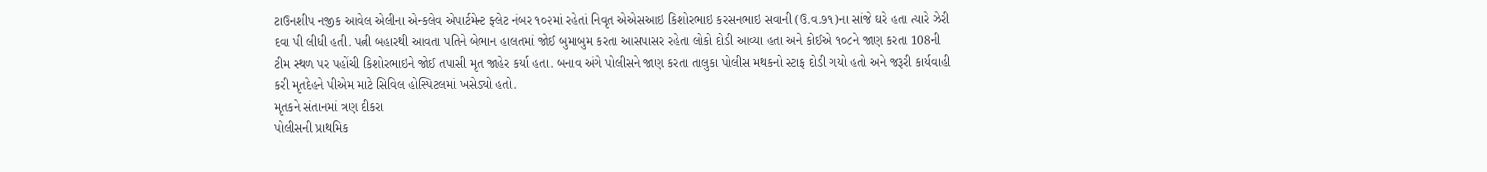ટાઉનશીપ નજીક આવેલ એલીના એન્કલેવ એપાર્ટમેન્ટ ફ્લેટ નંબર ૧૦૨માં રહેતાં નિવૃત એએસઆઇ કિશોરભાઇ કરસનભાઇ સવાની (ઉ.વ.૭૧)ના સાંજે ઘરે હતા ત્યારે ઝેરી દવા પી લીધી હતી. પત્ની બહારથી આવતા પતિને બેભાન હાલતમાં જોઈ બુમાબુમ કરતા આસપાસર રહેતા લોકો દોડી આવ્યા હતા અને કોઈએ ૧૦૮ને જાણ કરતા 108ની ટીમ સ્થળ પર પહોંચી કિશોરભાઇને જોઈ તપાસી મૃત જાહેર કર્યા હતા. બનાવ અંગે પોલીસને જાણ કરતા તાલુકા પોલીસ મથકનો સ્ટાફ દોડી ગયો હતો અને જરૂરી કાર્યવાહી કરી મૃતદેહને પીએમ માટે સિવિલ હોસ્પિટલમાં ખસેડ્યો હતો.
મૃતકને સંતાનમાં ત્રણ દીકરા
પોલીસની પ્રાથમિક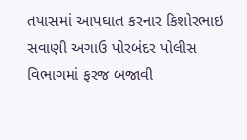તપાસમાં આપઘાત કરનાર કિશોરભાઇ સવાણી અગાઉ પોરબંદર પોલીસ વિભાગમાં ફરજ બજાવી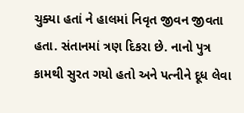ચુક્યા હતાં ને હાલમાં નિવૃત જીવન જીવતા હતા. સંતાનમાં ત્રણ દિકરા છે. નાનો પુત્ર કામથી સુરત ગયો હતો અને પત્નીને દૂધ લેવા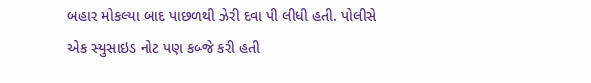બહાર મોકલ્યા બાદ પાછળથી ઝેરી દવા પી લીધી હતી. પોલીસે એક સ્યુસાઇડ નોટ પણ કબ્જે કરી હતી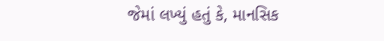જેમાં લખ્યું હતું કે, માનસિક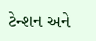ટેન્શન અને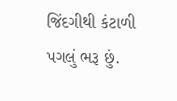જિંદગીથી કંટાળી પગલું ભરૂ છું.